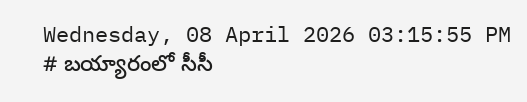Wednesday, 08 April 2026 03:15:55 PM
# బయ్యారంలో సీసీ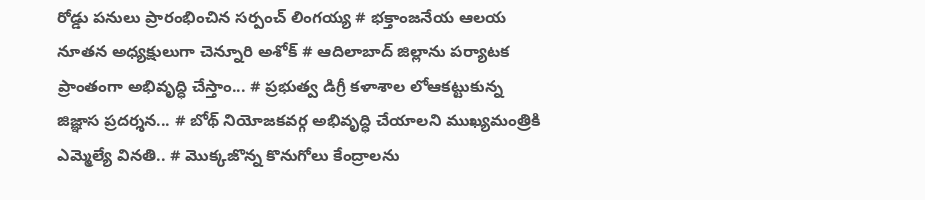రోడ్డు పనులు ప్రారంభించిన సర్పంచ్ లింగయ్య # భక్తాంజనేయ ఆలయ నూతన అధ్యక్షులుగా చెన్నూరి అశోక్ # ఆదిలాబాద్ జిల్లాను పర్యాటక ప్రాంతంగా అభివృద్ధి చేస్తాం... # ప్రభుత్వ డిగ్రీ కళాశాల లోఆకట్టుకున్న జిజ్ఞాస ప్రదర్శన... # బోథ్ నియోజకవర్గ అభివృద్ధి చేయాలని ముఖ్యమంత్రికి ఎమ్మెల్యే వినతి.. # మొక్కజొన్న కొనుగోలు కేంద్రాలను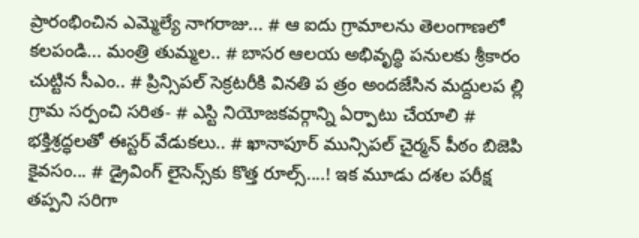ప్రారంభించిన ఎమ్మెల్యే నాగరాజు... # ఆ ఐదు గ్రామాలను తెలంగాణలో కలపండి... మంత్రి తుమ్మల.. # బాసర ఆలయ అభివృద్ధి పనులకు శ్రీకారం చుట్టిన సీఎం.. # ప్రిన్సిపల్ సెక్రటరీకి వినతి ప త్రం అందజేసిన మద్దులప ల్లి గ్రామ సర్పంచి సరిత- # ఎస్టి నియోజకవర్గాన్ని ఏర్పాటు చేయాలి # భక్తిశ్రద్ధలతో ఈస్టర్ వేడుకలు.. # ఖానాపూర్ మున్సిపల్ చైర్మన్ పీఠం బిజెపి కైవసం... # డ్రైవింగ్ లైసెన్స్‌కు కొత్త రూల్స్....! ఇక మూడు దశల పరీక్ష తప్పని సరిగా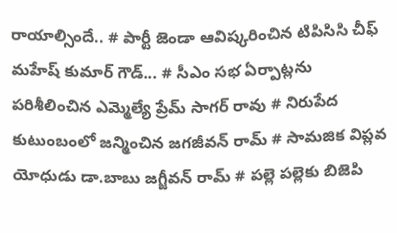రాయాల్సిందే.. # పార్టీ జెండా ఆవిష్కరించిన టిపిసిసి చీఫ్ మహేష్ కుమార్ గౌడ్... # సీఎం సభ ఏర్పాట్లను పరిశీలించిన ఎమ్మెల్యే ప్రేమ్ సాగర్ రావు # నిరుపేద కుటుంబంలో జన్మించిన జగజీవన్ రామ్ # సామజిక విప్లవ యోధుడు డా.బాబు జగ్జీవన్ రామ్ # పల్లె పల్లెకు బిజెపి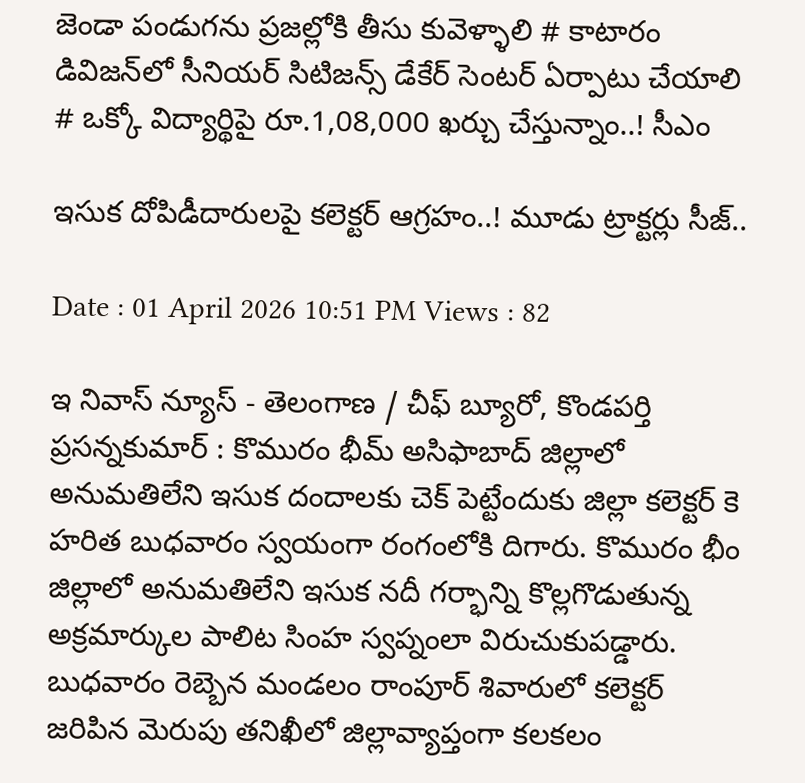జెండా పండుగను ప్రజల్లోకి తీసు కువెళ్ళాలి # కాటారం డివిజన్‌లో సీనియర్ సిటిజన్స్ డేకేర్ సెంటర్ ఏర్పాటు చేయాలి # ఒక్కో విద్యార్థిపై రూ.1,08,000 ఖర్చు చేస్తున్నాం..! సీఎం

ఇసుక దోపిడీదారులపై కలెక్టర్ ఆగ్రహం..! మూడు ట్రాక్టర్లు సీజ్..

Date : 01 April 2026 10:51 PM Views : 82

ఇ నివాస్ న్యూస్ - తెలంగాణ / చీఫ్ బ్యూరో, కొండపర్తి ప్రసన్నకుమార్ : కొమురం భీమ్ అసిఫాబాద్ జిల్లాలో అనుమతిలేని ఇసుక దందాలకు చెక్ పెట్టేందుకు జిల్లా కలెక్టర్ కె హరిత బుధవారం స్వయంగా రంగంలోకి దిగారు. కొమురం భీం జిల్లాలో అనుమతిలేని ఇసుక నదీ గర్భాన్ని కొల్లగొడుతున్న అక్రమార్కుల పాలిట సింహ స్వప్నంలా విరుచుకుపడ్డారు. బుధవారం రెబ్బెన మండలం రాంపూర్ శివారులో కలెక్టర్ జరిపిన మెరుపు తనిఖీలో జిల్లావ్యాప్తంగా కలకలం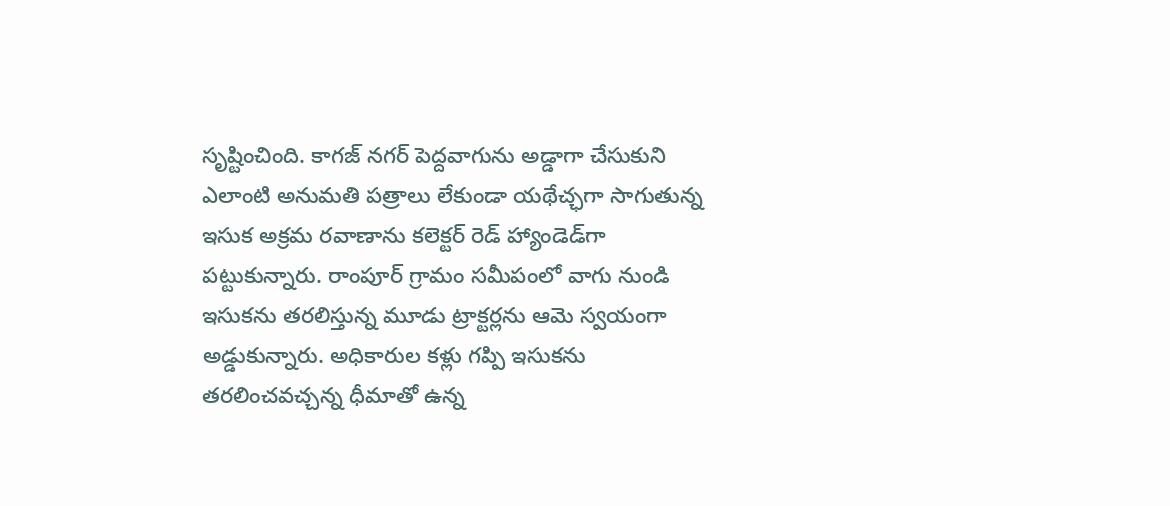సృష్టించింది. కాగజ్ నగర్ పెద్దవాగును అడ్డాగా చేసుకుని ఎలాంటి అనుమతి పత్రాలు లేకుండా యథేచ్ఛగా సాగుతున్న ఇసుక అక్రమ రవాణాను కలెక్టర్ రెడ్ హ్యాండెడ్‌గా పట్టుకున్నారు. రాంపూర్ గ్రామం సమీపంలో వాగు నుండి ఇసుకను తరలిస్తున్న మూడు ట్రాక్టర్లను ఆమె స్వయంగా అడ్డుకున్నారు. అధికారుల కళ్లు గప్పి ఇసుకను తరలించవచ్చన్న ధీమాతో ఉన్న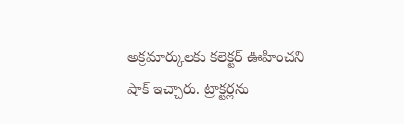అక్రమార్కులకు కలెక్టర్ ఊహించని షాక్ ఇచ్చారు. ట్రాక్టర్లను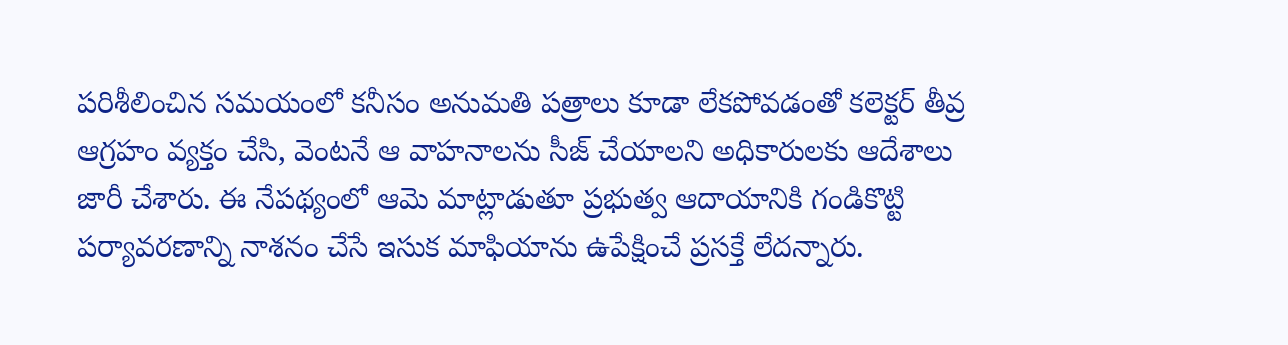పరిశీలించిన సమయంలో కనీసం అనుమతి పత్రాలు కూడా లేకపోవడంతో కలెక్టర్ తీవ్ర ఆగ్రహం వ్యక్తం చేసి, వెంటనే ఆ వాహనాలను సీజ్ చేయాలని అధికారులకు ఆదేశాలు జారీ చేశారు. ఈ నేపథ్యంలో ఆమె మాట్లాడుతూ ప్రభుత్వ ఆదాయానికి గండికొట్టి పర్యావరణాన్ని నాశనం చేసే ఇసుక మాఫియాను ఉపేక్షించే ప్రసక్తే లేదన్నారు.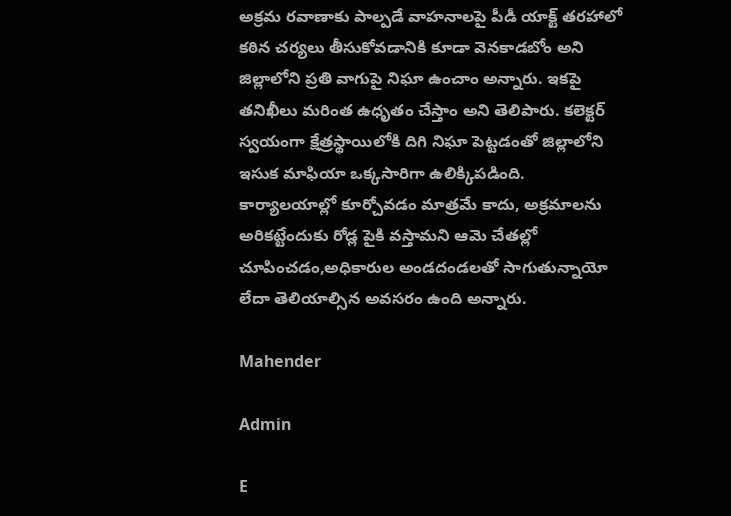అక్రమ రవాణాకు పాల్పడే వాహనాలపై పీడీ యాక్ట్ తరహాలో కఠిన చర్యలు తీసుకోవడానికి కూడా వెనకాడబోం అని జిల్లాలోని ప్రతి వాగుపై నిఘా ఉంచాం అన్నారు. ఇకపై తనిఖీలు మరింత ఉధృతం చేస్తాం అని తెలిపారు. కలెక్టర్ స్వయంగా క్షేత్రస్థాయిలోకి దిగి నిఘా పెట్టడంతో జిల్లాలోని ఇసుక మాఫియా ఒక్కసారిగా ఉలిక్కిపడింది. కార్యాలయాల్లో కూర్చోవడం మాత్రమే కాదు, అక్రమాలను అరికట్టేందుకు రోడ్ల పైకి వస్తామని ఆమె చేతల్లో చూపించడం,అధికారుల అండదండలతో సాగుతున్నాయో లేదా తెలియాల్సిన అవసరం ఉంది అన్నారు.

Mahender

Admin

E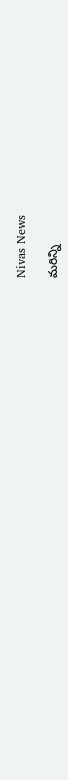Nivas News

మరిన్ని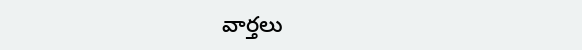వార్తలు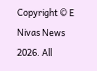Copyright © E Nivas News 2026. All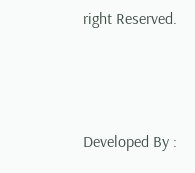right Reserved.



Developed By :